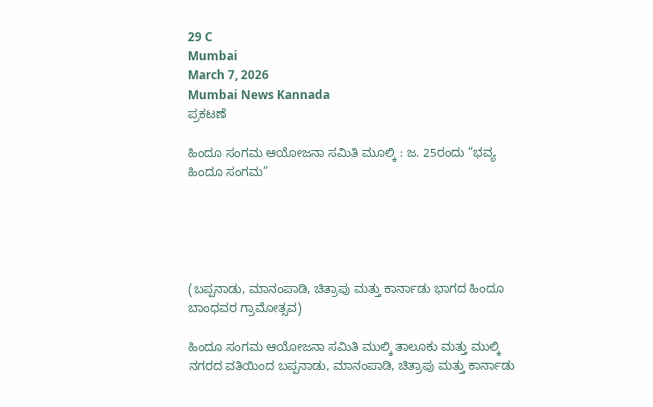29 C
Mumbai
March 7, 2026
Mumbai News Kannada
ಪ್ರಕಟಣೆ

ಹಿಂದೂ ಸಂಗಮ ಆಯೋಜನಾ ಸಮಿತಿ ಮೂಲ್ಕಿ : ಜ. 25ರಂದು “ಭವ್ಯ ಹಿಂದೂ ಸಂಗಮ”





(ಬಪ್ಪನಾಡು, ಮಾನಂಪಾಡಿ, ಚಿತ್ರಾಪು ಮತ್ತು ಕಾರ್ನಾಡು ಭಾಗದ ಹಿಂದೂ ಬಾಂಧವರ ಗ್ರಾಮೋತ್ಸವ)

ಹಿಂದೂ ಸಂಗಮ ಆಯೋಜನಾ ಸಮಿತಿ ಮುಲ್ಕಿ ತಾಲೂಕು ಮತ್ತು ಮುಲ್ಕಿ ನಗರದ ವತಿಯಿಂದ ಬಪ್ಪನಾಡು, ಮಾನಂಪಾಡಿ, ಚಿತ್ರಾಪು ಮತ್ತು ಕಾರ್ನಾಡು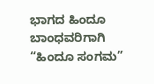ಭಾಗದ ಹಿಂದೂ ಬಾಂಧವರಿಗಾಗಿ “ಹಿಂದೂ ಸಂಗಮ”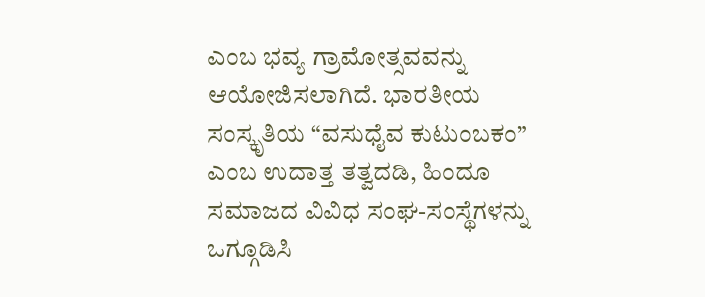ಎಂಬ ಭವ್ಯ ಗ್ರಾಮೋತ್ಸವವನ್ನು ಆಯೋಜಿಸಲಾಗಿದೆ. ಭಾರತೀಯ ಸಂಸ್ಕೃತಿಯ “ವಸುಧೈವ ಕುಟುಂಬಕಂ” ಎಂಬ ಉದಾತ್ತ ತತ್ವದಡಿ, ಹಿಂದೂ ಸಮಾಜದ ವಿವಿಧ ಸಂಘ-ಸಂಸ್ಥೆಗಳನ್ನು ಒಗ್ಗೂಡಿಸಿ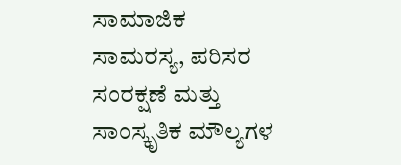ಸಾಮಾಜಿಕ ಸಾಮರಸ್ಯ, ಪರಿಸರ ಸಂರಕ್ಷಣೆ ಮತ್ತು ಸಾಂಸ್ಕೃತಿಕ ಮೌಲ್ಯಗಳ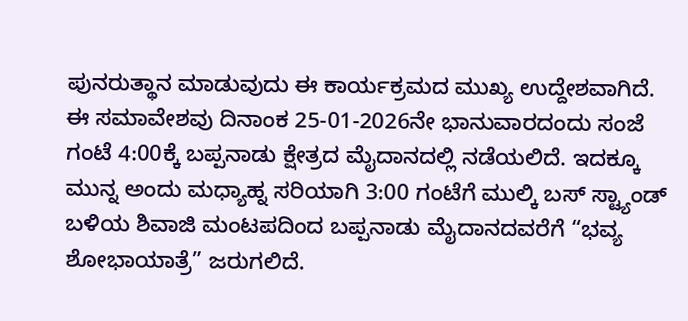ಪುನರುತ್ಥಾನ ಮಾಡುವುದು ಈ ಕಾರ್ಯಕ್ರಮದ ಮುಖ್ಯ ಉದ್ದೇಶವಾಗಿದೆ.
ಈ ಸಮಾವೇಶವು ದಿನಾಂಕ 25-01-2026ನೇ ಭಾನುವಾರದಂದು ಸಂಜೆ ಗಂಟೆ 4:00ಕ್ಕೆ ಬಪ್ಪನಾಡು ಕ್ಷೇತ್ರದ ಮೈದಾನದಲ್ಲಿ ನಡೆಯಲಿದೆ. ಇದಕ್ಕೂ ಮುನ್ನ ಅಂದು ಮಧ್ಯಾಹ್ನ ಸರಿಯಾಗಿ 3:00 ಗಂಟೆಗೆ ಮುಲ್ಕಿ ಬಸ್ ಸ್ಟ್ಯಾಂಡ್ ಬಳಿಯ ಶಿವಾಜಿ ಮಂಟಪದಿಂದ ಬಪ್ಪನಾಡು ಮೈದಾನದವರೆಗೆ “ಭವ್ಯ ಶೋಭಾಯಾತ್ರೆ” ಜರುಗಲಿದೆ.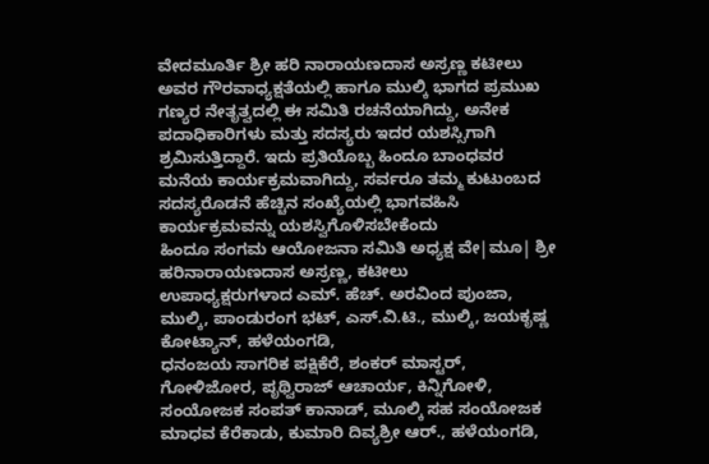ವೇದಮೂರ್ತಿ ಶ್ರೀ ಹರಿ ನಾರಾಯಣದಾಸ ಅಸ್ರಣ್ಣ ಕಟೀಲು ಅವರ ಗೌರವಾಧ್ಯಕ್ಷತೆಯಲ್ಲಿ ಹಾಗೂ ಮುಲ್ಕಿ ಭಾಗದ ಪ್ರಮುಖ ಗಣ್ಯರ ನೇತೃತ್ವದಲ್ಲಿ ಈ ಸಮಿತಿ ರಚನೆಯಾಗಿದ್ದು, ಅನೇಕ ಪದಾಧಿಕಾರಿಗಳು ಮತ್ತು ಸದಸ್ಯರು ಇದರ ಯಶಸ್ಸಿಗಾಗಿ ಶ್ರಮಿಸುತ್ತಿದ್ದಾರೆ. ಇದು ಪ್ರತಿಯೊಬ್ಬ ಹಿಂದೂ ಬಾಂಧವರ ಮನೆಯ ಕಾರ್ಯಕ್ರಮವಾಗಿದ್ದು, ಸರ್ವರೂ ತಮ್ಮ ಕುಟುಂಬದ ಸದಸ್ಯರೊಡನೆ ಹೆಚ್ಚಿನ ಸಂಖ್ಯೆಯಲ್ಲಿ ಭಾಗವಹಿಸಿ ಕಾರ್ಯಕ್ರಮವನ್ನು ಯಶಸ್ವಿಗೊಳಿಸಬೇಕೆಂದು
ಹಿಂದೂ ಸಂಗಮ ಆಯೋಜನಾ ಸಮಿತಿ ಅಧ್ಯಕ್ಷ ವೇ|ಮೂ| ಶ್ರೀ ಹರಿನಾರಾಯಣದಾಸ ಅಸ್ರಣ್ಣ, ಕಟೀಲು
ಉಪಾಧ್ಯಕ್ಷರುಗಳಾದ ಎಮ್. ಹೆಚ್. ಅರವಿಂದ ಪುಂಜಾ, ಮುಲ್ಕಿ, ಪಾಂಡುರಂಗ ಭಟ್, ಎಸ್.ವಿ.ಟಿ., ಮುಲ್ಕಿ, ಜಯಕೃಷ್ಣ ಕೋಟ್ಯಾನ್, ಹಳೆಯಂಗಡಿ,
ಧನಂಜಯ ಸಾಗರಿಕ ಪಕ್ಷಿಕೆರೆ, ಶಂಕರ್ ಮಾಸ್ಟರ್, ಗೋಳಿಜೋರ, ಪೃಥ್ವಿರಾಜ್ ಆಚಾರ್ಯ, ಕಿನ್ನಿಗೋಳಿ,
ಸಂಯೋಜಕ ಸಂಪತ್ ಕಾನಾಡ್, ಮೂಲ್ಕಿ ಸಹ ಸಂಯೋಜಕ ಮಾಧವ ಕೆರೆಕಾಡು, ಕುಮಾರಿ ದಿವ್ಯಶ್ರೀ ಆರ್., ಹಳೆಯಂಗಡಿ,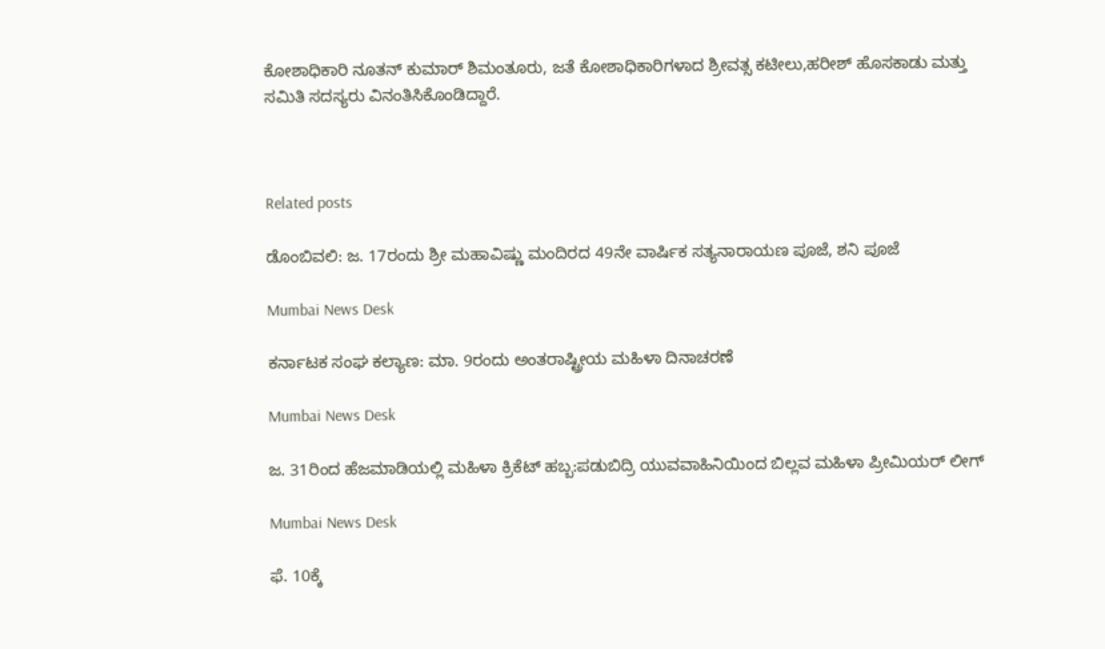ಕೋಶಾಧಿಕಾರಿ ನೂತನ್ ಕುಮಾರ್ ಶಿಮಂತೂರು, ಜತೆ ಕೋಶಾಧಿಕಾರಿಗಳಾದ ಶ್ರೀವತ್ಸ ಕಟೀಲು,ಹರೀಶ್ ಹೊಸಕಾಡು ಮತ್ತು ಸಮಿತಿ ಸದಸ್ಯರು ವಿನಂತಿಸಿಕೊಂಡಿದ್ದಾರೆ.



Related posts

ಡೊಂಬಿವಲಿ: ಜ. 17ರಂದು ಶ್ರೀ ಮಹಾವಿಷ್ಣು ಮಂದಿರದ 49ನೇ ವಾರ್ಷಿಕ ಸತ್ಯನಾರಾಯಣ ಪೂಜೆ, ಶನಿ ಪೂಜೆ

Mumbai News Desk

ಕರ್ನಾಟಕ ಸಂಘ ಕಲ್ಯಾಣ: ಮಾ. 9ರಂದು ಅಂತರಾಷ್ಟ್ರೀಯ ಮಹಿಳಾ ದಿನಾಚರಣೆ

Mumbai News Desk

ಜ. 31ರಿಂದ ಹೆಜಮಾಡಿಯಲ್ಲಿ ಮಹಿಳಾ ಕ್ರಿಕೆಟ್ ಹಬ್ಬ:ಪಡುಬಿದ್ರಿ ಯುವವಾಹಿನಿಯಿಂದ ಬಿಲ್ಲವ ಮಹಿಳಾ ಪ್ರೀಮಿಯರ್ ಲೀಗ್

Mumbai News Desk

ಫೆ. 10ಕ್ಕೆ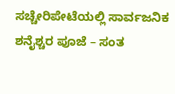ಸಚ್ಚೇರಿಪೇಟೆಯಲ್ಲಿ ಸಾರ್ವಜನಿಕ ಶನೈಶ್ಚರ ಪೂಜೆ – ಸಂತ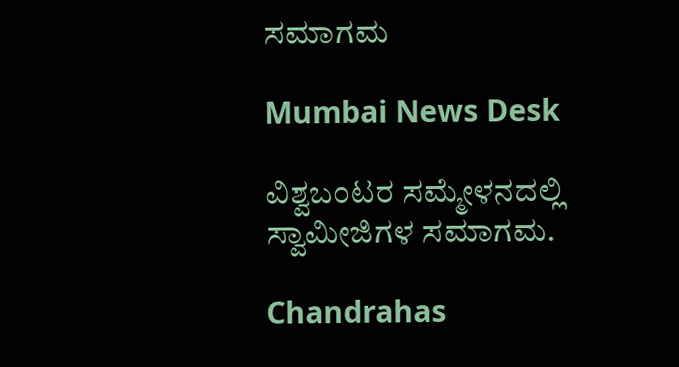ಸಮಾಗಮ

Mumbai News Desk

ವಿಶ್ವಬಂಟರ ಸಮ್ಮೇಳನದಲ್ಲಿ  ಸ್ವಾಮೀಜಿಗಳ ಸಮಾಗಮ.

Chandrahas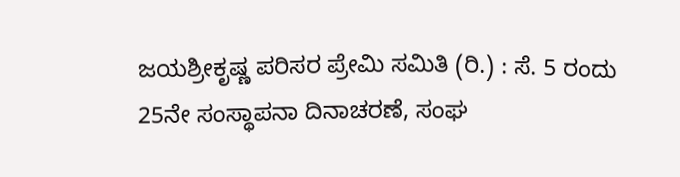ಜಯಶ್ರೀಕೃಷ್ಣ ಪರಿಸರ ಪ್ರೇಮಿ ಸಮಿತಿ (ರಿ.) : ಸೆ. 5 ರಂದು 25ನೇ ಸಂಸ್ಥಾಪನಾ ದಿನಾಚರಣೆ, ಸಂಘ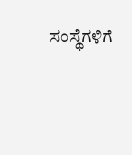ಸಂಸ್ಥೆಗಳಿಗೆ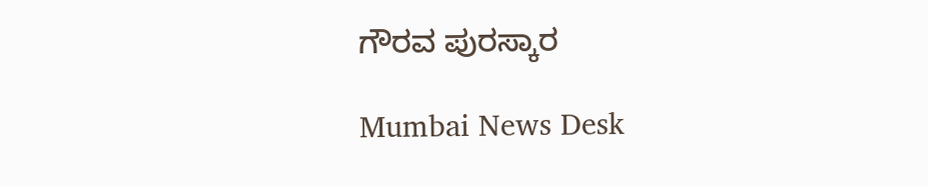ಗೌರವ ಪುರಸ್ಕಾರ

Mumbai News Desk